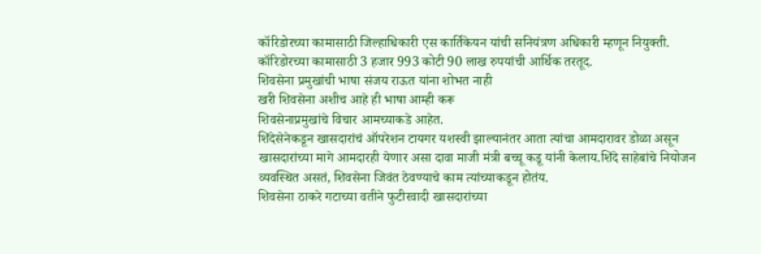कॉरिडोरच्या कामासाठी जिल्हाधिकारी एस कार्तिकेयन यांची सनियंत्रण अधिकारी म्हणून नियुक्ती.
कॉरिडोरच्या कामासाठी 3 हजार 993 कोटी 90 लाख रुपयांची आर्थिक तरतूद.
शिवसेना प्रमुखांची भाषा संजय राऊत यांना शोभत नाही
खरी शिवसेना अशीच आहे ही भाषा आम्ही करू
शिवसेनाप्रमुखांचे विचार आमच्याकडे आहेत.
शिंदेसेनेकडून खासदारांचं ऑपरेशन टायगर यशस्वी झाल्यानंतर आता त्यांचा आमदारावर डोळा असून खासदारांच्या मागे आमदारही येणार असा दावा माजी मंत्री बच्चू कडू यांनी केलाय.शिंदे साहेबांचे नियोजन व्यवस्थित असतं, शिवसेना जिवंत ठेवण्याचे काम त्यांच्याकडून होतंय.
शिवसेना ठाकरे गटाच्या वतीने फुटीरवादी खासदारांच्या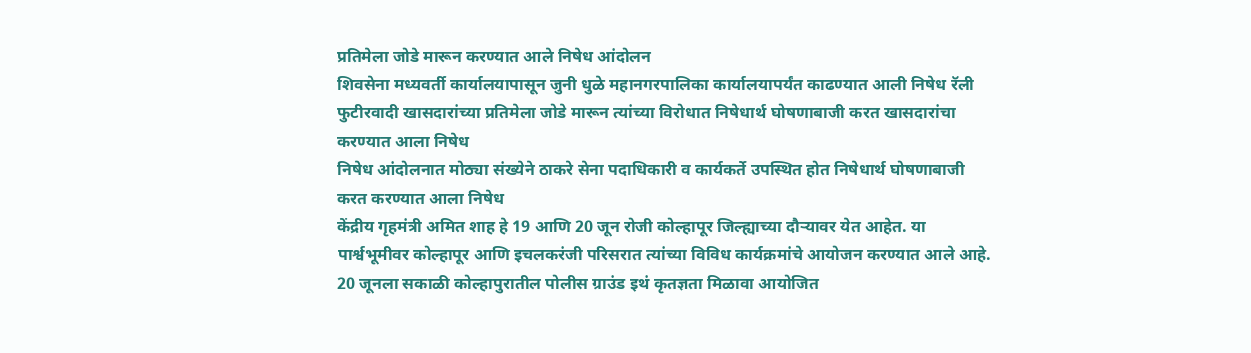प्रतिमेला जोडे मारून करण्यात आले निषेध आंदोलन
शिवसेना मध्यवर्ती कार्यालयापासून जुनी धुळे महानगरपालिका कार्यालयापर्यंत काढण्यात आली निषेध रॅली
फुटीरवादी खासदारांच्या प्रतिमेला जोडे मारून त्यांच्या विरोधात निषेधार्थ घोषणाबाजी करत खासदारांचा करण्यात आला निषेध
निषेध आंदोलनात मोठ्या संख्येने ठाकरे सेना पदाधिकारी व कार्यकर्ते उपस्थित होत निषेधार्थ घोषणाबाजी करत करण्यात आला निषेध
केंद्रीय गृहमंत्री अमित शाह हे 19 आणि 20 जून रोजी कोल्हापूर जिल्ह्याच्या दौऱ्यावर येत आहेत. या पार्श्वभूमीवर कोल्हापूर आणि इचलकरंजी परिसरात त्यांच्या विविध कार्यक्रमांचे आयोजन करण्यात आले आहे. 20 जूनला सकाळी कोल्हापुरातील पोलीस ग्राउंड इथं कृतज्ञता मिळावा आयोजित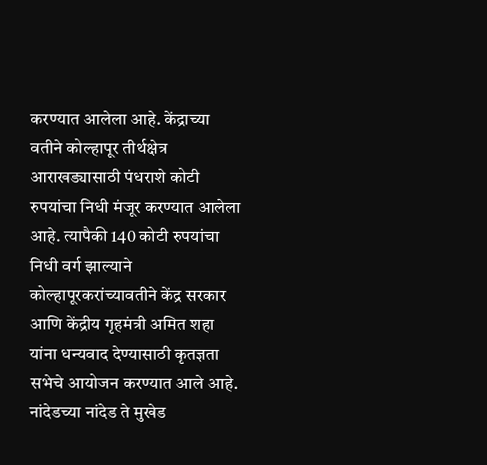करण्यात आलेला आहे. केंद्राच्या वतीने कोल्हापूर तीर्थक्षेत्र आराखड्यासाठी पंधराशे कोटी रुपयांचा निधी मंजूर करण्यात आलेला आहे. त्यापैकी 140 कोटी रुपयांचा निधी वर्ग झाल्याने कोल्हापूरकरांच्यावतीने केंद्र सरकार आणि केंद्रीय गृहमंत्री अमित शहा यांना धन्यवाद देण्यासाठी कृतज्ञता सभेचे आयोजन करण्यात आले आहे.
नांदेडच्या नांदेड ते मुखेड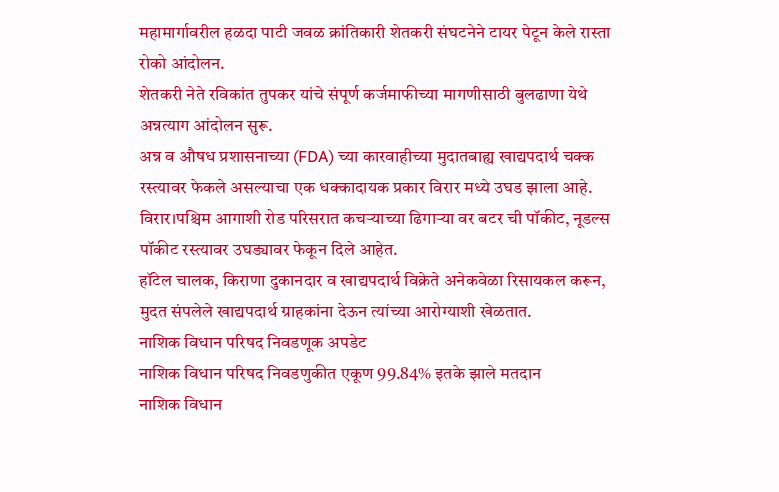महामार्गावरील हळदा पाटी जवळ क्रांतिकारी शेतकरी संघटनेने टायर पेटून केले रास्ता रोको आंदोलन.
शेतकरी नेते रविकांत तुपकर यांचे संपूर्ण कर्जमाफीच्या मागणीसाठी बुलढाणा येथे अन्नत्याग आंदोलन सुरू.
अन्न व औषध प्रशासनाच्या (FDA) च्या कारवाहीच्या मुदातबाह्य खाद्यपदार्थ चक्क रस्त्यावर फेकले असल्याचा एक धक्कादायक प्रकार विरार मध्ये उघड झाला आहे.
विरार।पश्चिम आगाशी रोड परिसरात कचऱ्याच्या ढिगाऱ्या वर बटर ची पॉकीट, नूडल्स पॉकीट रस्त्यावर उघड्यावर फेकून दिले आहेत.
हॉटेल चालक, किराणा दुकानदार व खाद्यपदार्थ विक्रेते अनेकवेळा रिसायकल करून, मुदत संपलेले खाद्यपदार्थ ग्राहकांना देऊन त्यांच्या आरोग्याशी खेळतात.
नाशिक विधान परिषद निवडणूक अपडेट
नाशिक विधान परिषद निवडणुकीत एकूण 99.84% इतके झाले मतदान
नाशिक विधान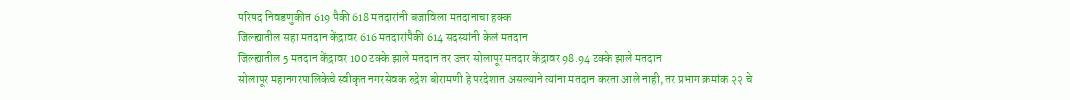परिषद निवडणुकीत 619 पैकी 618 मतदारांनी बजाविला मतदानाचा हक्क
जिल्ह्यातील सहा मतदान केंद्रावर 616 मतदारांपैकी 614 सदस्यांनी केलं मतदान
जिल्ह्यातील 5 मतदान केंद्रावर 100 टक्के झाले मतदान तर उत्तर सोलापूर मतदार केंद्रावर 98.94 टक्के झाले मतदान
सोलापूर महानगरपालिकेचे स्वीकृत नगरसेवक रुद्रेश बोरामणी हे परदेशात असल्याने त्यांना मतदान करता आले नाही, तर प्रभाग क्रमांक २२ चे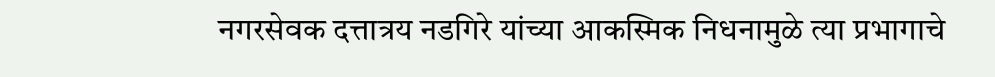नगरसेवक दत्तात्रय नडगिरे यांच्या आकस्मिक निधनामुळे त्या प्रभागाचे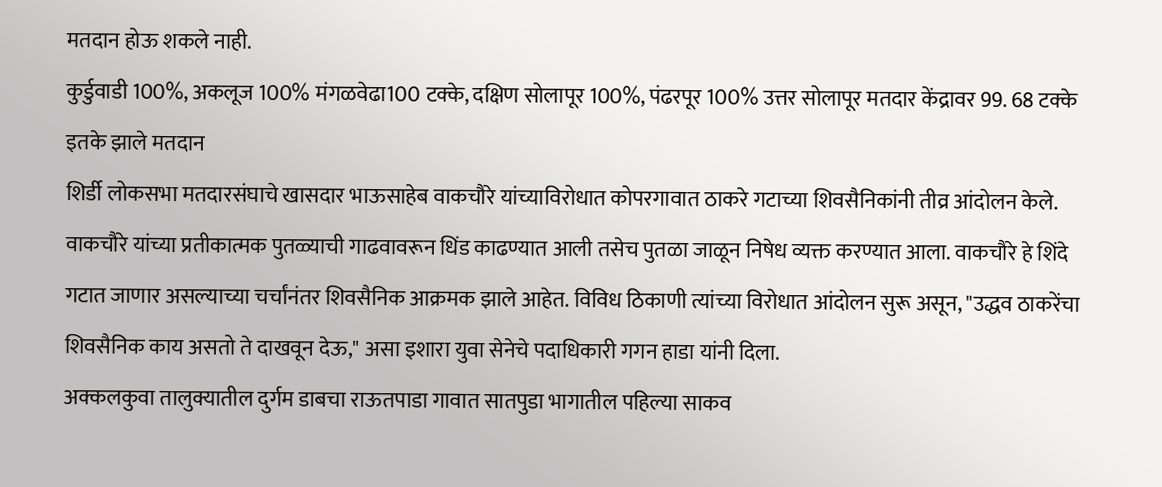मतदान होऊ शकले नाही.
कुर्डुवाडी 100%, अकलूज 100% मंगळवेढा100 टक्के, दक्षिण सोलापूर 100%, पंढरपूर 100% उत्तर सोलापूर मतदार केंद्रावर 99. 68 टक्के इतके झाले मतदान
शिर्डी लोकसभा मतदारसंघाचे खासदार भाऊसाहेब वाकचौरे यांच्याविरोधात कोपरगावात ठाकरे गटाच्या शिवसैनिकांनी तीव्र आंदोलन केले. वाकचौरे यांच्या प्रतीकात्मक पुतळ्याची गाढवावरून धिंड काढण्यात आली तसेच पुतळा जाळून निषेध व्यक्त करण्यात आला. वाकचौरे हे शिंदे गटात जाणार असल्याच्या चर्चांनंतर शिवसैनिक आक्रमक झाले आहेत. विविध ठिकाणी त्यांच्या विरोधात आंदोलन सुरू असून, "उद्धव ठाकरेंचा शिवसैनिक काय असतो ते दाखवून देऊ," असा इशारा युवा सेनेचे पदाधिकारी गगन हाडा यांनी दिला.
अक्कलकुवा तालुक्यातील दुर्गम डाबचा राऊतपाडा गावात सातपुडा भागातील पहिल्या साकव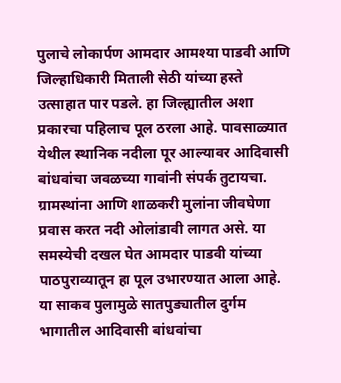पुलाचे लोकार्पण आमदार आमश्या पाडवी आणि जिल्हाधिकारी मिताली सेठी यांच्या हस्ते उत्साहात पार पडले. हा जिल्ह्यातील अशा प्रकारचा पहिलाच पूल ठरला आहे. पावसाळ्यात येथील स्थानिक नदीला पूर आल्यावर आदिवासी बांधवांचा जवळच्या गावांनी संपर्क तुटायचा. ग्रामस्थांना आणि शाळकरी मुलांना जीवघेणा प्रवास करत नदी ओलांडावी लागत असे. या समस्येची दखल घेत आमदार पाडवी यांच्या पाठपुराव्यातून हा पूल उभारण्यात आला आहे. या साकव पुलामुळे सातपुड्यातील दुर्गम भागातील आदिवासी बांधवांचा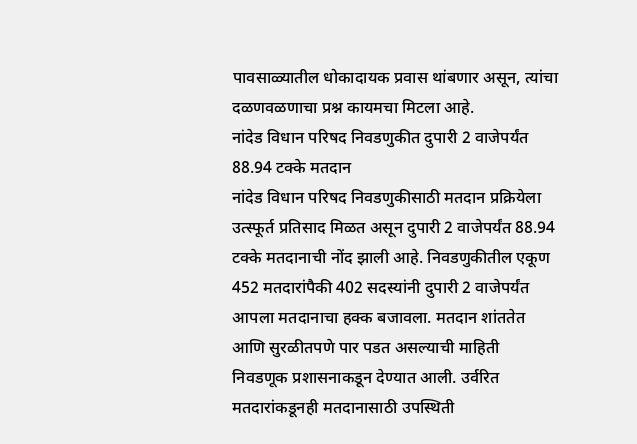पावसाळ्यातील धोकादायक प्रवास थांबणार असून, त्यांचा दळणवळणाचा प्रश्न कायमचा मिटला आहे.
नांदेड विधान परिषद निवडणुकीत दुपारी 2 वाजेपर्यंत 88.94 टक्के मतदान
नांदेड विधान परिषद निवडणुकीसाठी मतदान प्रक्रियेला उत्स्फूर्त प्रतिसाद मिळत असून दुपारी 2 वाजेपर्यंत 88.94 टक्के मतदानाची नोंद झाली आहे. निवडणुकीतील एकूण 452 मतदारांपैकी 402 सदस्यांनी दुपारी 2 वाजेपर्यंत आपला मतदानाचा हक्क बजावला. मतदान शांततेत आणि सुरळीतपणे पार पडत असल्याची माहिती निवडणूक प्रशासनाकडून देण्यात आली. उर्वरित मतदारांकडूनही मतदानासाठी उपस्थिती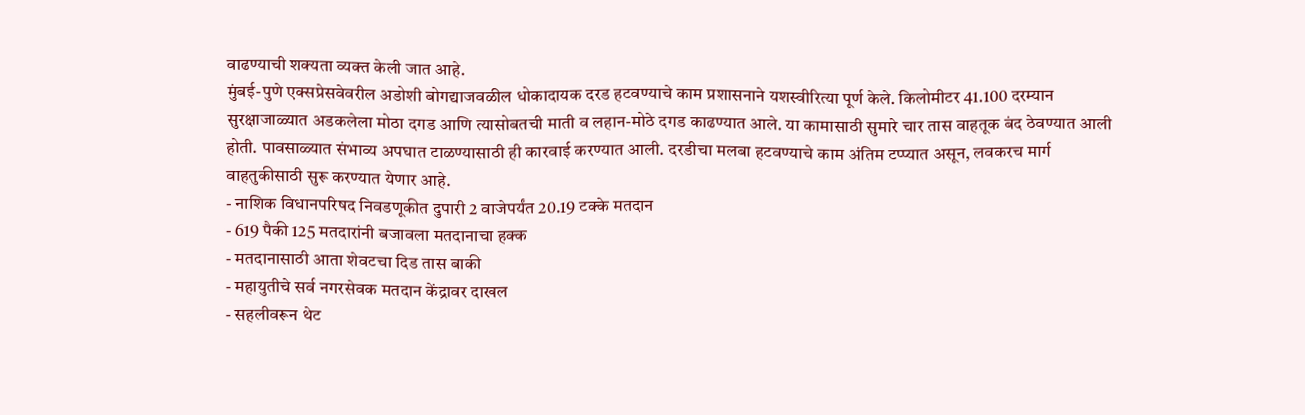वाढण्याची शक्यता व्यक्त केली जात आहे.
मुंबई-पुणे एक्सप्रेसवेवरील अडोशी बोगद्याजवळील धोकादायक दरड हटवण्याचे काम प्रशासनाने यशस्वीरित्या पूर्ण केले. किलोमीटर 41.100 दरम्यान सुरक्षाजाळ्यात अडकलेला मोठा दगड आणि त्यासोबतची माती व लहान-मोठे दगड काढण्यात आले. या कामासाठी सुमारे चार तास वाहतूक बंद ठेवण्यात आली होती. पावसाळ्यात संभाव्य अपघात टाळण्यासाठी ही कारवाई करण्यात आली. दरडीचा मलबा हटवण्याचे काम अंतिम टप्प्यात असून, लवकरच मार्ग वाहतुकीसाठी सुरू करण्यात येणार आहे.
- नाशिक विधानपरिषद निवडणूकीत दुपारी 2 वाजेपर्यंत 20.19 टक्के मतदान
- 619 पैकी 125 मतदारांनी बजावला मतदानाचा हक्क
- मतदानासाठी आता शेवटचा दिड तास बाकी
- महायुतीचे सर्व नगरसेवक मतदान केंद्रावर दाखल
- सहलीवरून थेट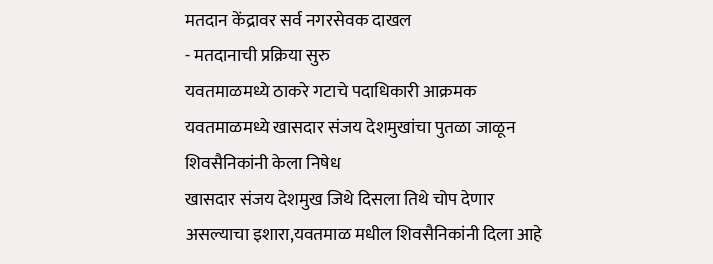मतदान केंद्रावर सर्व नगरसेवक दाखल
- मतदानाची प्रक्रिया सुरु
यवतमाळमध्ये ठाकरे गटाचे पदाधिकारी आक्रमक
यवतमाळमध्ये खासदार संजय देशमुखांचा पुतळा जाळून शिवसैनिकांनी केला निषेध
खासदार संजय देशमुख जिथे दिसला तिथे चोप देणार असल्याचा इशारा,यवतमाळ मधील शिवसैनिकांनी दिला आहे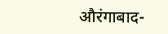औरंगाबाद-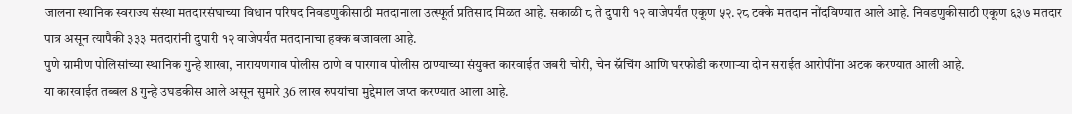जालना स्थानिक स्वराज्य संस्था मतदारसंघाच्या विधान परिषद निवडणुकीसाठी मतदानाला उत्स्फूर्त प्रतिसाद मिळत आहे. सकाळी ८ ते दुपारी १२ वाजेपर्यंत एकूण ५२.२८ टक्के मतदान नोंदविण्यात आले आहे. निवडणुकीसाठी एकूण ६३७ मतदार पात्र असून त्यापैकी ३३३ मतदारांनी दुपारी १२ वाजेपर्यंत मतदानाचा हक्क बजावला आहे.
पुणे ग्रामीण पोलिसांच्या स्थानिक गुन्हे शाखा, नारायणगाव पोलीस ठाणे व पारगाव पोलीस ठाण्याच्या संयुक्त कारवाईत जबरी चोरी, चेन स्नॅचिंग आणि घरफोडी करणाऱ्या दोन सराईत आरोपींना अटक करण्यात आली आहे.
या कारवाईत तब्बल 8 गुन्हे उघडकीस आले असून सुमारे 36 लाख रुपयांचा मुद्देमाल जप्त करण्यात आला आहे.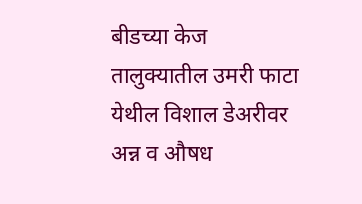बीडच्या केज तालुक्यातील उमरी फाटा येथील विशाल डेअरीवर अन्न व औषध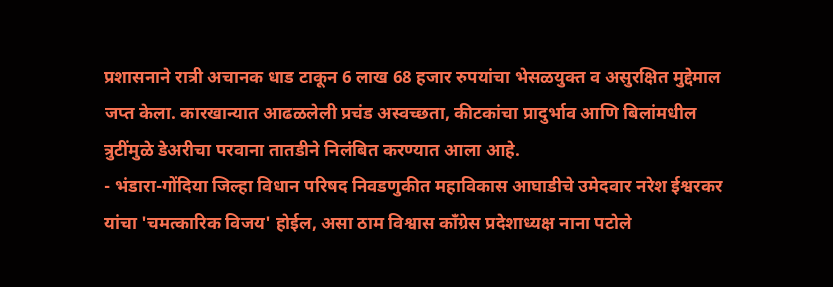प्रशासनाने रात्री अचानक धाड टाकून 6 लाख 68 हजार रुपयांचा भेसळयुक्त व असुरक्षित मुद्देमाल जप्त केला. कारखान्यात आढळलेली प्रचंड अस्वच्छता, कीटकांचा प्रादुर्भाव आणि बिलांमधील त्रुटींमुळे डेअरीचा परवाना तातडीने निलंबित करण्यात आला आहे.
- भंडारा-गोंदिया जिल्हा विधान परिषद निवडणुकीत महाविकास आघाडीचे उमेदवार नरेश ईश्वरकर यांचा 'चमत्कारिक विजय' होईल, असा ठाम विश्वास काँग्रेस प्रदेशाध्यक्ष नाना पटोले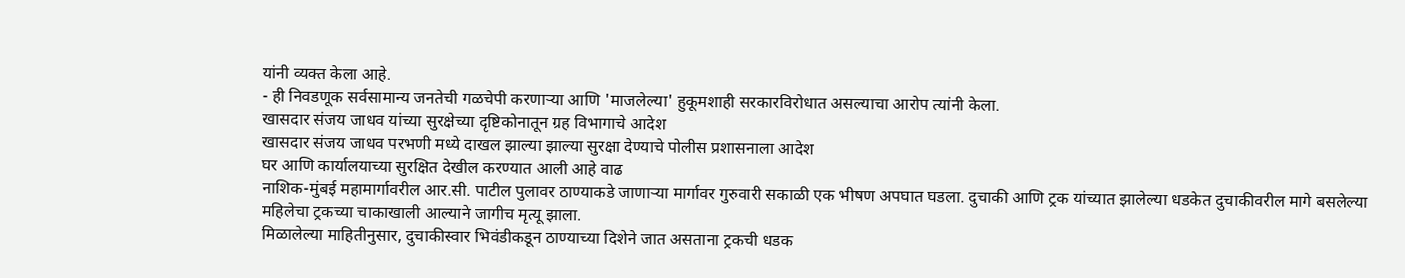यांनी व्यक्त केला आहे.
- ही निवडणूक सर्वसामान्य जनतेची गळचेपी करणाऱ्या आणि 'माजलेल्या' हुकूमशाही सरकारविरोधात असल्याचा आरोप त्यांनी केला.
खासदार संजय जाधव यांच्या सुरक्षेच्या दृष्टिकोनातून ग्रह विभागाचे आदेश
खासदार संजय जाधव परभणी मध्ये दाखल झाल्या झाल्या सुरक्षा देण्याचे पोलीस प्रशासनाला आदेश
घर आणि कार्यालयाच्या सुरक्षित देखील करण्यात आली आहे वाढ
नाशिक-मुंबई महामार्गावरील आर.सी. पाटील पुलावर ठाण्याकडे जाणाऱ्या मार्गावर गुरुवारी सकाळी एक भीषण अपघात घडला. दुचाकी आणि ट्रक यांच्यात झालेल्या धडकेत दुचाकीवरील मागे बसलेल्या महिलेचा ट्रकच्या चाकाखाली आल्याने जागीच मृत्यू झाला.
मिळालेल्या माहितीनुसार, दुचाकीस्वार भिवंडीकडून ठाण्याच्या दिशेने जात असताना ट्रकची धडक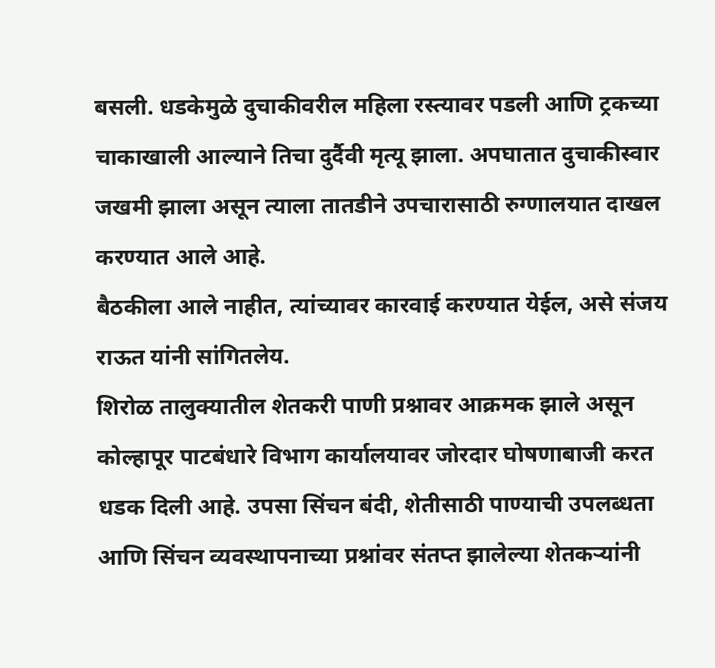बसली. धडकेमुळे दुचाकीवरील महिला रस्त्यावर पडली आणि ट्रकच्या चाकाखाली आल्याने तिचा दुर्दैवी मृत्यू झाला. अपघातात दुचाकीस्वार जखमी झाला असून त्याला तातडीने उपचारासाठी रुग्णालयात दाखल करण्यात आले आहे.
बैठकीला आले नाहीत, त्यांच्यावर कारवाई करण्यात येईल, असे संजय राऊत यांनी सांगितलेय.
शिरोळ तालुक्यातील शेतकरी पाणी प्रश्नावर आक्रमक झाले असून कोल्हापूर पाटबंधारे विभाग कार्यालयावर जोरदार घोषणाबाजी करत धडक दिली आहे. उपसा सिंचन बंदी, शेतीसाठी पाण्याची उपलब्धता आणि सिंचन व्यवस्थापनाच्या प्रश्नांवर संतप्त झालेल्या शेतकऱ्यांनी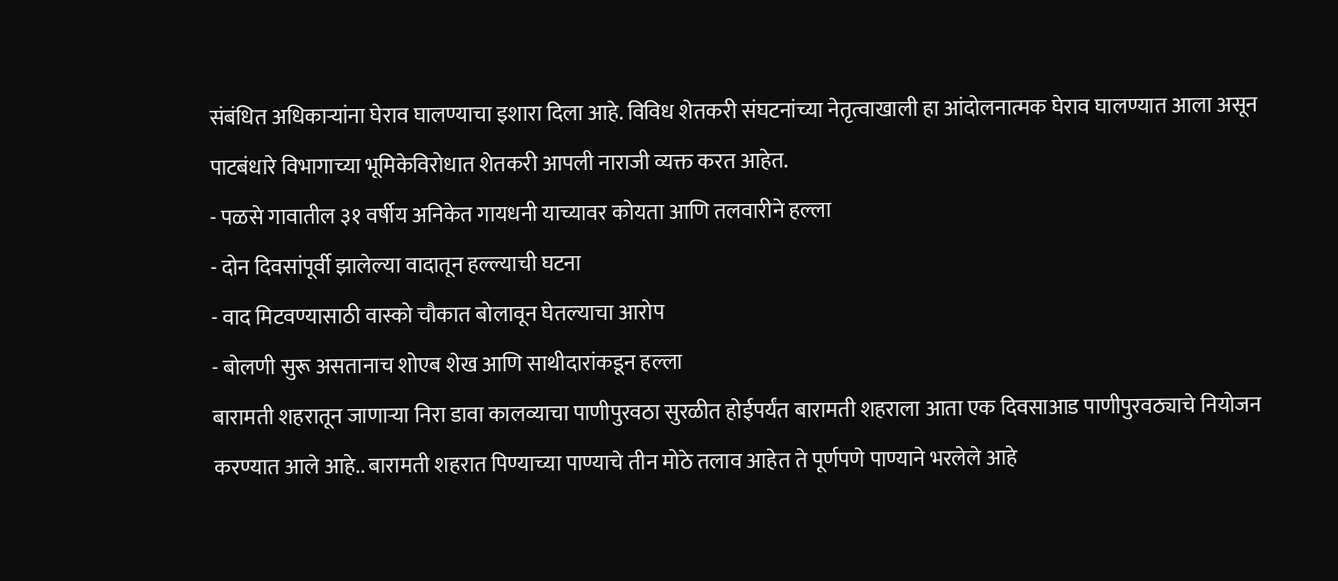संबंधित अधिकाऱ्यांना घेराव घालण्याचा इशारा दिला आहे. विविध शेतकरी संघटनांच्या नेतृत्वाखाली हा आंदोलनात्मक घेराव घालण्यात आला असून पाटबंधारे विभागाच्या भूमिकेविरोधात शेतकरी आपली नाराजी व्यक्त करत आहेत.
- पळसे गावातील ३१ वर्षीय अनिकेत गायधनी याच्यावर कोयता आणि तलवारीने हल्ला
- दोन दिवसांपूर्वी झालेल्या वादातून हल्ल्याची घटना
- वाद मिटवण्यासाठी वास्को चौकात बोलावून घेतल्याचा आरोप
- बोलणी सुरू असतानाच शोएब शेख आणि साथीदारांकडून हल्ला
बारामती शहरातून जाणाऱ्या निरा डावा कालव्याचा पाणीपुरवठा सुरळीत होईपर्यंत बारामती शहराला आता एक दिवसाआड पाणीपुरवठ्याचे नियोजन करण्यात आले आहे.. बारामती शहरात पिण्याच्या पाण्याचे तीन मोठे तलाव आहेत ते पूर्णपणे पाण्याने भरलेले आहे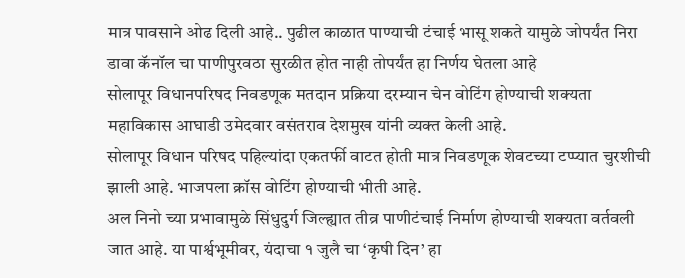मात्र पावसाने ओढ दिली आहे.. पुढील काळात पाण्याची टंचाई भासू शकते यामुळे जोपर्यंत निरा डावा कॅनॉल चा पाणीपुरवठा सुरळीत होत नाही तोपर्यंत हा निर्णय घेतला आहे
सोलापूर विधानपरिषद निवडणूक मतदान प्रक्रिया दरम्यान चेन वोटिंग होण्याची शक्यता महाविकास आघाडी उमेदवार वसंतराव देशमुख यांनी व्यक्त केली आहे.
सोलापूर विधान परिषद पहिल्यांदा एकतर्फी वाटत होती मात्र निवडणूक शेवटच्या टप्प्यात चुरशीची झाली आहे. भाजपला क्रॉस वोटिंग होण्याची भीती आहे.
अल निनो च्या प्रभावामुळे सिंधुदुर्ग जिल्ह्यात तीव्र पाणीटंचाई निर्माण होण्याची शक्यता वर्तवली जात आहे. या पार्श्वभूमीवर, यंदाचा १ जुलै चा ‘कृषी दिन’ हा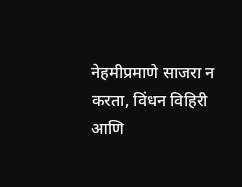नेहमीप्रमाणे साजरा न करता, विंधन विहिरी आणि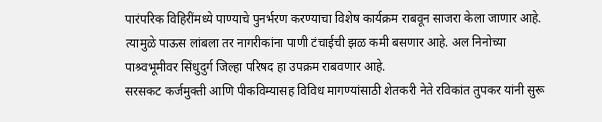पारंपरिक विहिरींमध्ये पाण्याचे पुनर्भरण करण्याचा विशेष कार्यक्रम राबवून साजरा केला जाणार आहे. त्यामुळे पाऊस लांबला तर नागरीकांना पाणी टंचाईची झळ कमी बसणार आहे. अल निनोच्या पाश्र्वभूमीवर सिंधुदुर्ग जिल्हा परिषद हा उपक्रम राबवणार आहे.
सरसकट कर्जमुक्ती आणि पीकविम्यासह विविध मागण्यांसाठी शेतकरी नेते रविकांत तुपकर यांनी सुरू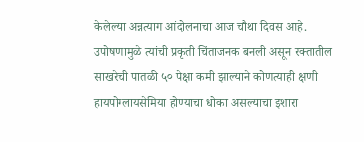केलेल्या अन्नत्याग आंदोलनाचा आज चौथा दिवस आहे. उपोषणामुळे त्यांची प्रकृती चिंताजनक बनली असून रक्तातील साखरेची पातळी ५० पेक्षा कमी झाल्याने कोणत्याही क्षणी हायपोग्लायसेमिया होण्याचा धोका असल्याचा इशारा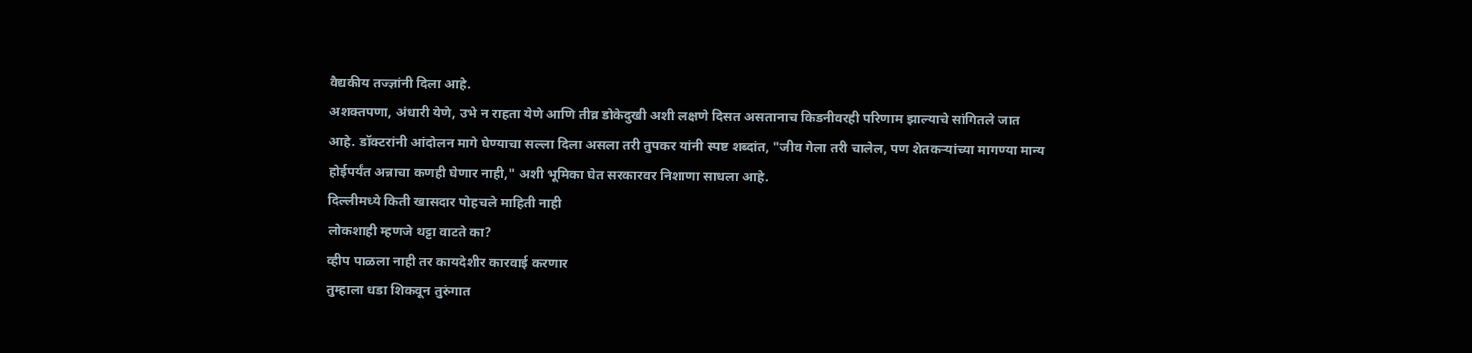वैद्यकीय तज्ज्ञांनी दिला आहे.
अशक्तपणा, अंधारी येणे, उभे न राहता येणे आणि तीव्र डोकेदुखी अशी लक्षणे दिसत असतानाच किडनीवरही परिणाम झाल्याचे सांगितले जात आहे. डॉक्टरांनी आंदोलन मागे घेण्याचा सल्ला दिला असला तरी तुपकर यांनी स्पष्ट शब्दांत, "जीव गेला तरी चालेल, पण शेतकऱ्यांच्या मागण्या मान्य होईपर्यंत अन्नाचा कणही घेणार नाही," अशी भूमिका घेत सरकारवर निशाणा साधला आहे.
दिल्लीमध्ये किती खासदार पोहचले माहिती नाही
लोकशाही म्हणजे थट्टा वाटते का?
व्हीप पाळला नाही तर कायदेशीर कारवाई करणार
तुम्हाला धडा शिकवून तुरुंगात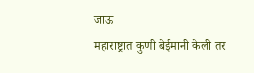जाऊ
महाराष्ट्रात कुणी बेईमानी केली तर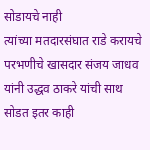सोडायचे नाही
त्यांच्या मतदारसंघात राडे करायचे
परभणीचे खासदार संजय जाधव यांनी उद्धव ठाकरे यांची साथ सोडत इतर काही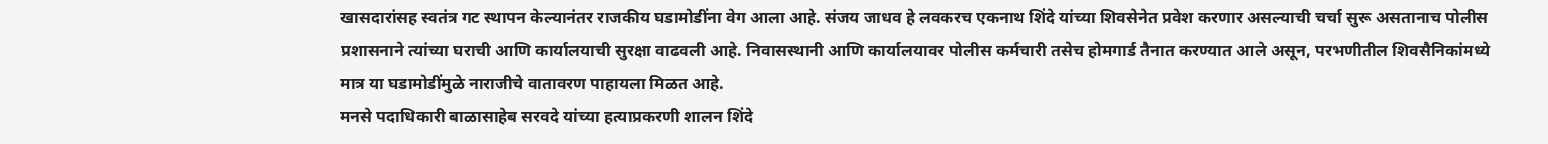खासदारांसह स्वतंत्र गट स्थापन केल्यानंतर राजकीय घडामोडींना वेग आला आहे. संजय जाधव हे लवकरच एकनाथ शिंदे यांच्या शिवसेनेत प्रवेश करणार असल्याची चर्चा सुरू असतानाच पोलीस प्रशासनाने त्यांच्या घराची आणि कार्यालयाची सुरक्षा वाढवली आहे. निवासस्थानी आणि कार्यालयावर पोलीस कर्मचारी तसेच होमगार्ड तैनात करण्यात आले असून, परभणीतील शिवसैनिकांमध्ये मात्र या घडामोडींमुळे नाराजीचे वातावरण पाहायला मिळत आहे.
मनसे पदाधिकारी बाळासाहेब सरवदे यांच्या हत्याप्रकरणी शालन शिंदे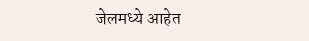जेलमध्ये आहेत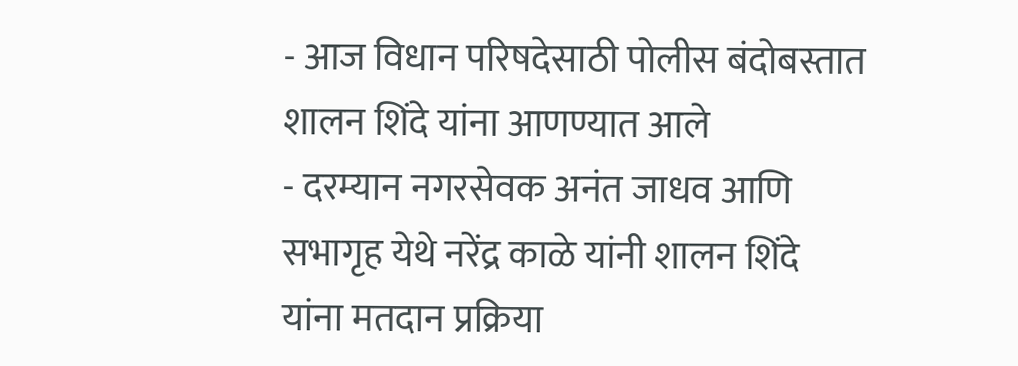- आज विधान परिषदेसाठी पोलीस बंदोबस्तात शालन शिंदे यांना आणण्यात आले
- दरम्यान नगरसेवक अनंत जाधव आणि सभागृह येथे नरेंद्र काळे यांनी शालन शिंदे यांना मतदान प्रक्रिया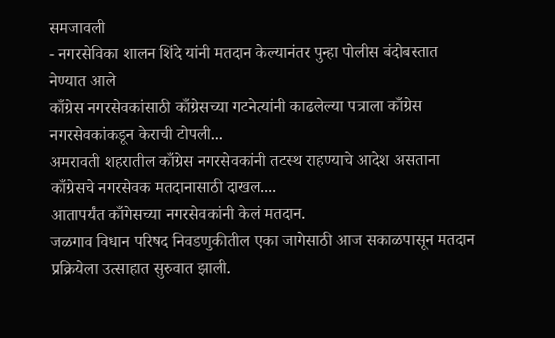समजावली
- नगरसेविका शालन शिंदे यांनी मतदान केल्यानंतर पुन्हा पोलीस बंदोबस्तात नेण्यात आले
काँग्रेस नगरसेवकांसाठी काँग्रेसच्या गटनेत्यांनी काढलेल्या पत्राला काँग्रेस नगरसेवकांकडून केराची टोपली...
अमरावती शहरातील काँग्रेस नगरसेवकांनी तटस्थ राहण्याचे आदेश असताना काँग्रेसचे नगरसेवक मतदानासाठी दाखल....
आतापर्यंत काँगेसच्या नगरसेवकांनी केलं मतदान.
जळगाव विधान परिषद निवडणुकीतील एका जागेसाठी आज सकाळपासून मतदान प्रक्रियेला उत्साहात सुरुवात झाली.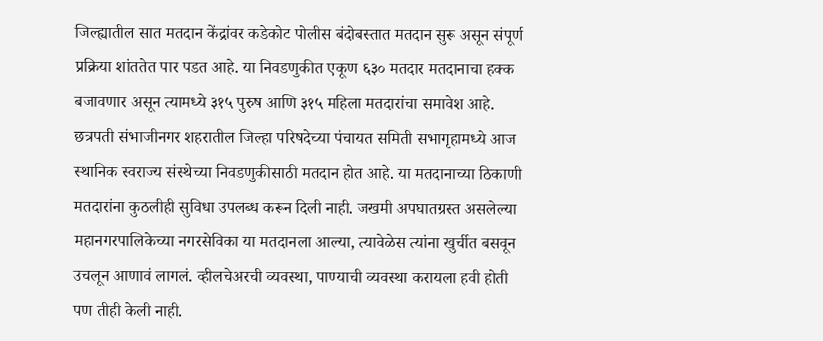जिल्ह्यातील सात मतदान केंद्रांवर कडेकोट पोलीस बंदोबस्तात मतदान सुरू असून संपूर्ण प्रक्रिया शांततेत पार पडत आहे. या निवडणुकीत एकूण ६३० मतदार मतदानाचा हक्क बजावणार असून त्यामध्ये ३१५ पुरुष आणि ३१५ महिला मतदारांचा समावेश आहे.
छत्रपती संभाजीनगर शहरातील जिल्हा परिषदेच्या पंचायत समिती सभागृहामध्ये आज स्थानिक स्वराज्य संस्थेच्या निवडणुकीसाठी मतदान होत आहे. या मतदानाच्या ठिकाणी मतदारांना कुठलीही सुविधा उपलब्ध करून दिली नाही. जखमी अपघातग्रस्त असलेल्या महानगरपालिकेच्या नगरसेविका या मतदानला आल्या, त्यावेळेस त्यांना खुर्चीत बसवून उचलून आणावं लागलं. व्हीलचेअरची व्यवस्था, पाण्याची व्यवस्था करायला हवी होती पण तीही केली नाही.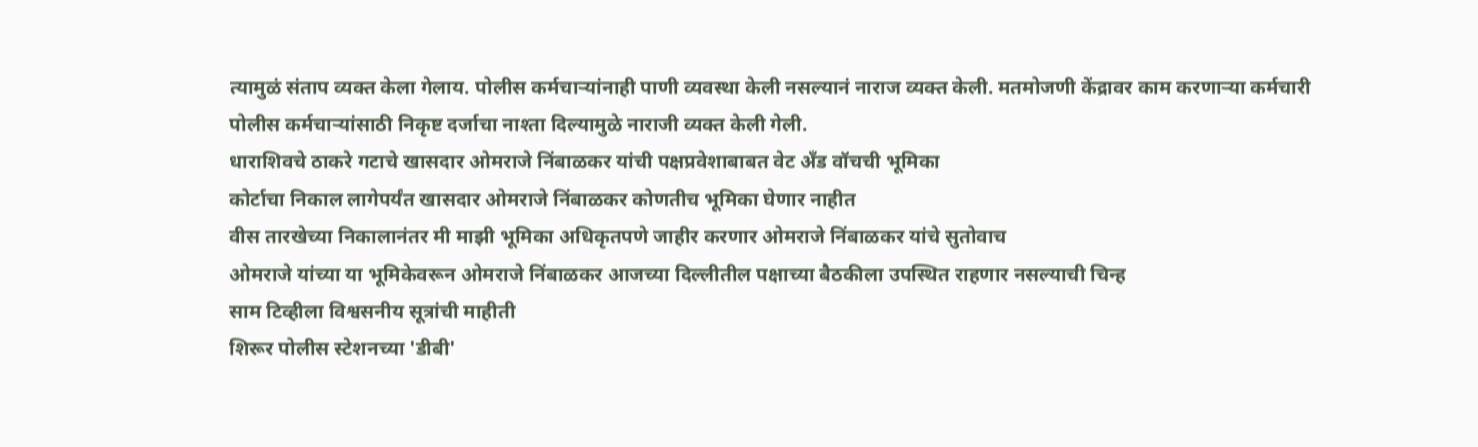त्यामुळं संताप व्यक्त केला गेलाय. पोलीस कर्मचाऱ्यांनाही पाणी व्यवस्था केली नसल्यानं नाराज व्यक्त केली. मतमोजणी केंद्रावर काम करणाऱ्या कर्मचारी पोलीस कर्मचाऱ्यांसाठी निकृष्ट दर्जाचा नाश्ता दिल्यामुळे नाराजी व्यक्त केली गेली.
धाराशिवचे ठाकरे गटाचे खासदार ओमराजे निंबाळकर यांची पक्षप्रवेशाबाबत वेट अँड वॉचची भूमिका
कोर्टाचा निकाल लागेपर्यंत खासदार ओमराजे निंबाळकर कोणतीच भूमिका घेणार नाहीत
वीस तारखेच्या निकालानंतर मी माझी भूमिका अधिकृतपणे जाहीर करणार ओमराजे निंबाळकर यांचे सुतोवाच
ओमराजे यांच्या या भूमिकेवरून ओमराजे निंबाळकर आजच्या दिल्लीतील पक्षाच्या बैठकीला उपस्थित राहणार नसल्याची चिन्ह
साम टिव्हीला विश्वसनीय सूत्रांची माहीती
शिरूर पोलीस स्टेशनच्या 'डीबी'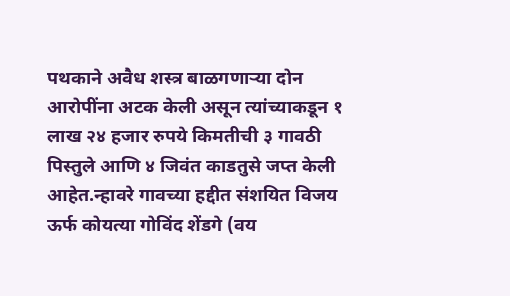पथकाने अवैध शस्त्र बाळगणाऱ्या दोन आरोपींना अटक केली असून त्यांच्याकडून १ लाख २४ हजार रुपये किमतीची ३ गावठी पिस्तुले आणि ४ जिवंत काडतुसे जप्त केली आहेत.न्हावरे गावच्या हद्दीत संशयित विजय ऊर्फ कोयत्या गोविंद शेंडगे (वय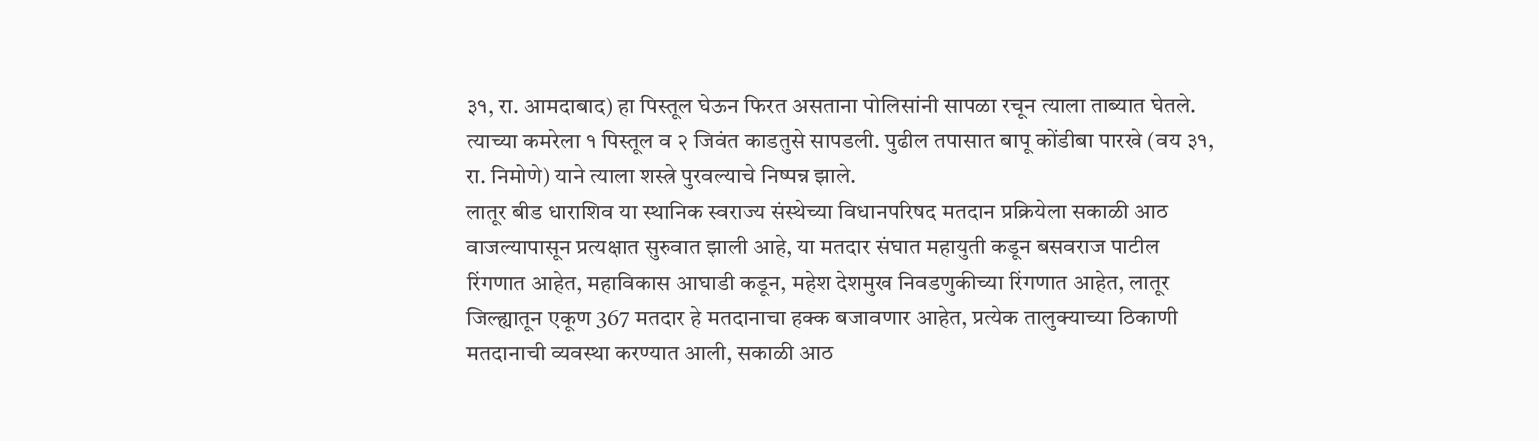३१, रा. आमदाबाद) हा पिस्तूल घेऊन फिरत असताना पोलिसांनी सापळा रचून त्याला ताब्यात घेतले. त्याच्या कमरेला १ पिस्तूल व २ जिवंत काडतुसे सापडली. पुढील तपासात बापू कोंडीबा पारखे (वय ३१, रा. निमोणे) याने त्याला शस्त्रे पुरवल्याचे निष्पन्न झाले.
लातूर बीड धाराशिव या स्थानिक स्वराज्य संस्थेच्या विधानपरिषद मतदान प्रक्रियेला सकाळी आठ वाजल्यापासून प्रत्यक्षात सुरुवात झाली आहे, या मतदार संघात महायुती कडून बसवराज पाटील रिंगणात आहेत, महाविकास आघाडी कडून, महेश देशमुख निवडणुकीच्या रिंगणात आहेत, लातूर जिल्ह्यातून एकूण 367 मतदार हे मतदानाचा हक्क बजावणार आहेत, प्रत्येक तालुक्याच्या ठिकाणी मतदानाची व्यवस्था करण्यात आली, सकाळी आठ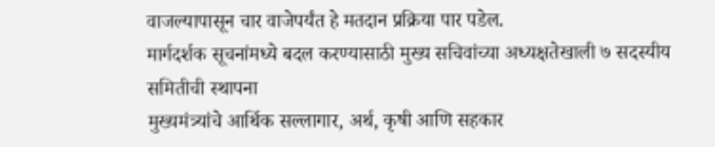वाजल्यापासून चार वाजेपर्यंत हे मतदान प्रक्रिया पार पडेल.
मार्गदर्शक सूचनांमध्ये बदल करण्यासाठी मुख्य सचिवांच्या अध्यक्षतेखाली ७ सदस्यीय समितीची स्थापना
मुख्यमंत्र्यांचे आर्थिक सल्लागार, अर्थ, कृषी आणि सहकार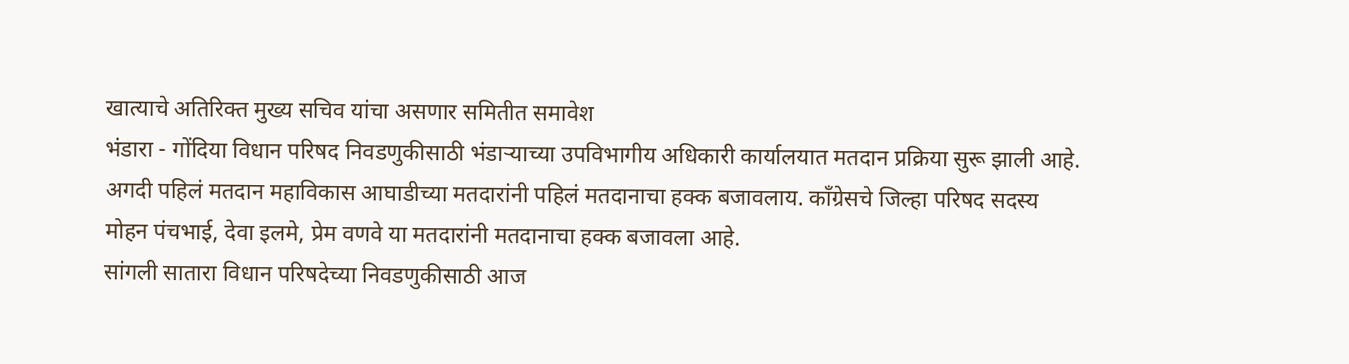खात्याचे अतिरिक्त मुख्य सचिव यांचा असणार समितीत समावेश
भंडारा - गोंदिया विधान परिषद निवडणुकीसाठी भंडाऱ्याच्या उपविभागीय अधिकारी कार्यालयात मतदान प्रक्रिया सुरू झाली आहे. अगदी पहिलं मतदान महाविकास आघाडीच्या मतदारांनी पहिलं मतदानाचा हक्क बजावलाय. काँग्रेसचे जिल्हा परिषद सदस्य मोहन पंचभाई, देवा इलमे, प्रेम वणवे या मतदारांनी मतदानाचा हक्क बजावला आहे.
सांगली सातारा विधान परिषदेच्या निवडणुकीसाठी आज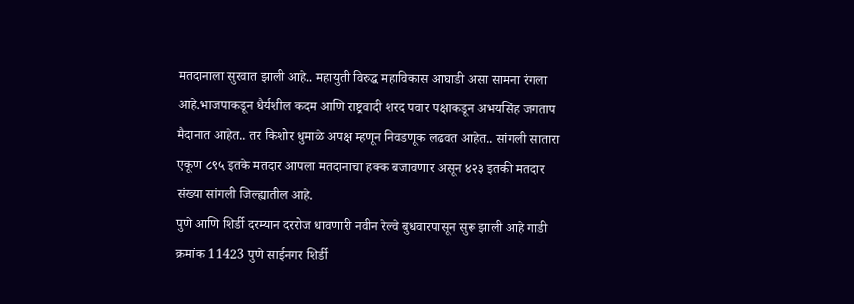मतदानाला सुरवात झाली आहे.. महायुती विरुद्ध महाविकास आघाडी असा सामना रंगला आहे.भाजपाकडून धैर्यशील कदम आणि राष्ट्रवादी शरद पवार पक्षाकडून अभयसिंह जगताप मैदानात आहेत.. तर किशोर धुमाळे अपक्ष म्हणून निवडणूक लढवत आहेत.. सांगली सातारा एकूण ८९५ इतके मतदार आपला मतदानाचा हक्क बजावणार असून ४२३ इतकी मतदार संख्या सांगली जिल्ह्यातील आहे.
पुणे आणि शिर्डी दरम्यान दररोज धावणारी नवीन रेल्वे बुधवारपासून सुरू झाली आहे गाडी क्रमांक 11423 पुणे साईनगर शिर्डी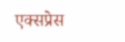एक्सप्रेस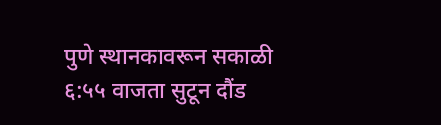पुणे स्थानकावरून सकाळी ६:५५ वाजता सुटून दौंड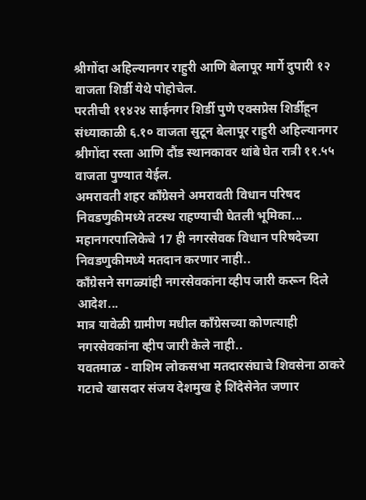श्रीगोंदा अहिल्यानगर राहुरी आणि बेलापूर मार्गे दुपारी १२ वाजता शिर्डी येथे पोहोचेल.
परतीची ११४२४ साईनगर शिर्डी पुणे एक्सप्रेस शिर्डीहून संध्याकाळी ६.१० वाजता सुटून बेलापूर राहुरी अहिल्यानगर श्रीगोंदा रस्ता आणि दौंड स्थानकावर थांबे घेत रात्री ११.५५ वाजता पुण्यात येईल.
अमरावती शहर काँग्रेसने अमरावती विधान परिषद निवडणुकीमध्ये तटस्थ राहण्याची घेतली भूमिका...
महानगरपालिकेचे 17 ही नगरसेवक विधान परिषदेच्या निवडणुकीमध्ये मतदान करणार नाही..
काँग्रेसने सगळ्यांही नगरसेवकांना व्हीप जारी करून दिले आदेश...
मात्र यावेळी ग्रामीण मधील काँग्रेसच्या कोणत्याही नगरसेवकांना व्हीप जारी केले नाही..
यवतमाळ - वाशिम लोकसभा मतदारसंघाचे शिवसेना ठाकरे गटाचे खासदार संजय देशमुख हे शिंदेसेनेत जणार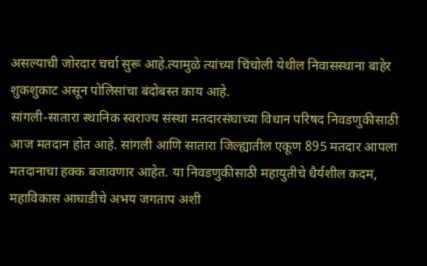असल्याची जोरदार चर्चा सुरू आहे.त्यामुळे त्यांच्या चिंचोली येथील निवासस्थाना बाहेर शुकशुकाट असून पोलिसांचा बंदोबस्त काय आहे.
सांगली-सातारा स्थानिक स्वराज्य संस्था मतदारसंघाच्या विधान परिषद निवडणुकीसाठी आज मतदान होत आहे. सांगली आणि सातारा जिल्ह्यातील एकूण 895 मतदार आपला मतदानाचा हक्क बजावणार आहेत. या निवडणुकीसाठी महायुतीचे धैर्यशील कदम, महाविकास आघाडीचे अभय जगताप अशी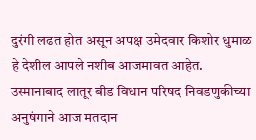दुरंगी लढत होत असून अपक्ष उमेदवार किशोर धुमाळ हे देशील आपले नशीब आजमावत आहेत.
उस्मानाबाद लातूर बीड विधान परिषद निवडणुकीच्या अनुषंगाने आज मतदान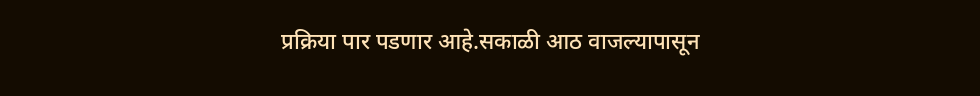प्रक्रिया पार पडणार आहे.सकाळी आठ वाजल्यापासून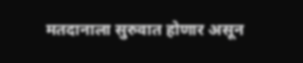मतदानाला सुरुवात होणार असून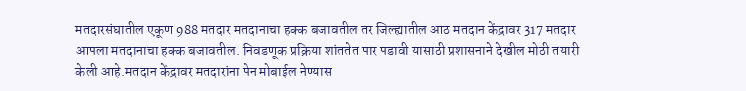मतदारसंघातील एकूण 988 मतदार मतदानाचा हक्क बजावतील तर जिल्ह्यातील आठ मतदान केंद्रावर 317 मतदार आपला मतदानाचा हक्क बजावतील. निवडणूक प्रक्रिया शांततेत पार पडावी यासाठी प्रशासनाने देखील मोठी तयारी केली आहे.मतदान केंद्रावर मतदारांना पेन मोबाईल नेण्यास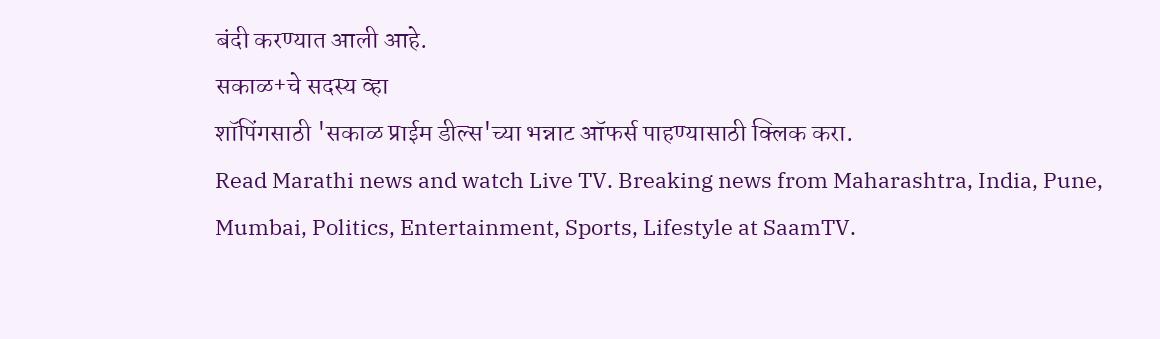बंदी करण्यात आली आहे.
सकाळ+चे सदस्य व्हा
शॉपिंगसाठी 'सकाळ प्राईम डील्स'च्या भन्नाट ऑफर्स पाहण्यासाठी क्लिक करा.
Read Marathi news and watch Live TV. Breaking news from Maharashtra, India, Pune, Mumbai, Politics, Entertainment, Sports, Lifestyle at SaamTV.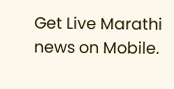Get Live Marathi news on Mobile.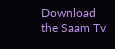Download the Saam Tv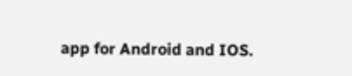app for Android and IOS.